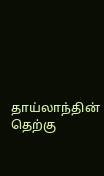தாய்லாந்தின் தெற்கு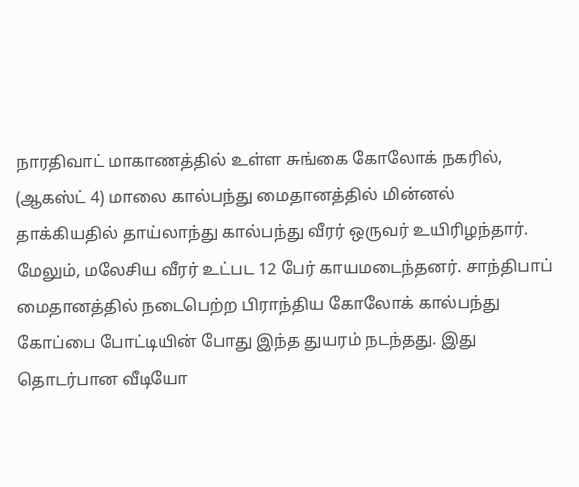நாரதிவாட் மாகாணத்தில் உள்ள சுங்கை கோலோக் நகரில், (ஆகஸ்ட் 4) மாலை கால்பந்து மைதானத்தில் மின்னல் தாக்கியதில் தாய்லாந்து கால்பந்து வீரர் ஒருவர் உயிரிழந்தார். மேலும், மலேசிய வீரர் உட்பட 12 பேர் காயமடைந்தனர். சாந்திபாப் மைதானத்தில் நடைபெற்ற பிராந்திய கோலோக் கால்பந்து கோப்பை போட்டியின் போது இந்த துயரம் நடந்தது. இது தொடர்பான வீடியோ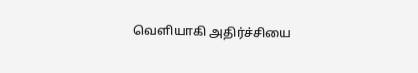வெளியாகி அதிர்ச்சியை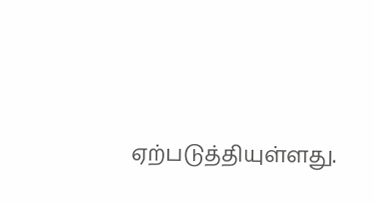ஏற்படுத்தியுள்ளது.